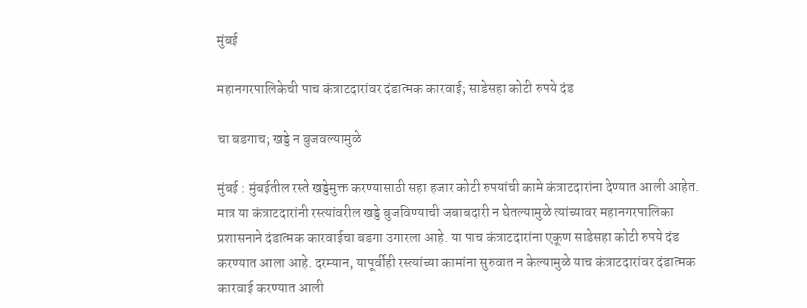मुंबई

महानगरपालिकेची पाच कंत्राटदारांवर दंडात्मक कारवाई; साडेसहा कोटी रुपये दंड

चा बडगाच; खड्डे न बुजवल्यामुळे

मुंबई : मुंबईतील रस्ते खड्डेमुक्त करण्यासाठी सहा हजार कोटी रुपयांची कामे कंत्राटदारांना देण्यात आली आहेत. मात्र या कंत्राटदारांनी रस्त्यांवरील खड्डे बुजविण्याची जबाबदारी न घेतल्यामुळे त्यांच्यावर महानगरपालिका प्रशासनाने दंडात्मक कारवाईचा बडगा उगारला आहे. या पाच कंत्राटदारांना एकूण साडेसहा कोटी रुपये दंड करण्यात आला आहे. दरम्यान, यापूर्वीही रस्त्यांच्या कामांना सुरुवात न केल्यामुळे याच कंत्राटदारांवर दंडात्मक कारवाई करण्यात आली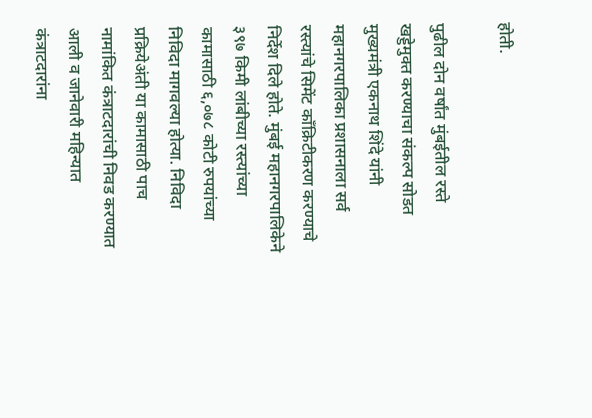होती.

पुढील दोन वर्षांत मुंबईतील रस्ते खड्डेमुक्त करण्याचा संकल्प सोडत मुख्यमंत्री एकनाथ शिंदे यांनी महानगरपालिका प्रशासनाला सर्व रस्त्यांचे सिमेंट कॉंक्रिटीकरण करण्याचे निर्देश दिले होते. मुंबई महानगरपालिकेने ३९७ किमी लांबीच्या रस्त्यांच्या कामासाठी ६,०७८ कोटी रुपयांच्या निविदा मागवल्या होत्या. निविदा प्रक्रियेअंती या कामासाठी पाच नामांकित कंत्राटदारांची निवड करण्यात आली व जानेवारी महिन्यात कंत्राटदारांना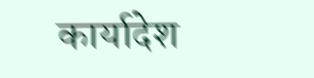कार्यादेश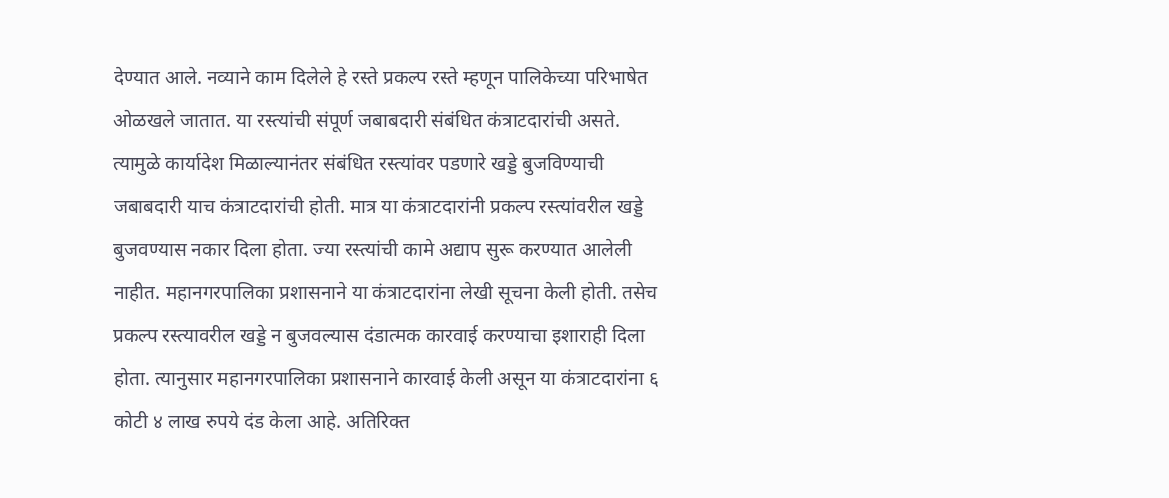देण्यात आले. नव्याने काम दिलेले हे रस्ते प्रकल्प रस्ते म्हणून पालिकेच्या परिभाषेत ओळखले जातात. या रस्त्यांची संपूर्ण जबाबदारी संबंधित कंत्राटदारांची असते. त्यामुळे कार्यादेश मिळाल्यानंतर संबंधित रस्त्यांवर पडणारे खड्डे बुजविण्याची जबाबदारी याच कंत्राटदारांची होती. मात्र या कंत्राटदारांनी प्रकल्प रस्त्यांवरील खड्डे बुजवण्यास नकार दिला होता. ज्या रस्त्यांची कामे अद्याप सुरू करण्यात आलेली नाहीत. महानगरपालिका प्रशासनाने या कंत्राटदारांना लेखी सूचना केली होती. तसेच प्रकल्प रस्त्यावरील खड्डे न बुजवल्यास दंडात्मक कारवाई करण्याचा इशाराही दिला होता. त्यानुसार महानगरपालिका प्रशासनाने कारवाई केली असून या कंत्राटदारांना ६ कोटी ४ लाख रुपये दंड केला आहे. अतिरिक्त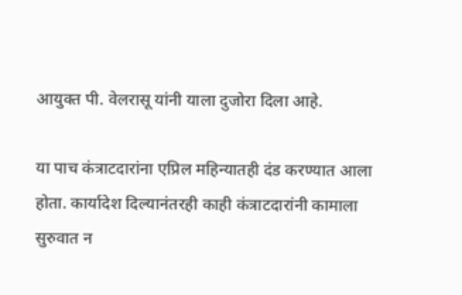आयुक्त पी. वेलरासू यांनी याला दुजोरा दिला आहे.

या पाच कंत्राटदारांना एप्रिल महिन्यातही दंड करण्यात आला होता. कार्यादेश दिल्यानंतरही काही कंत्राटदारांनी कामाला सुरुवात न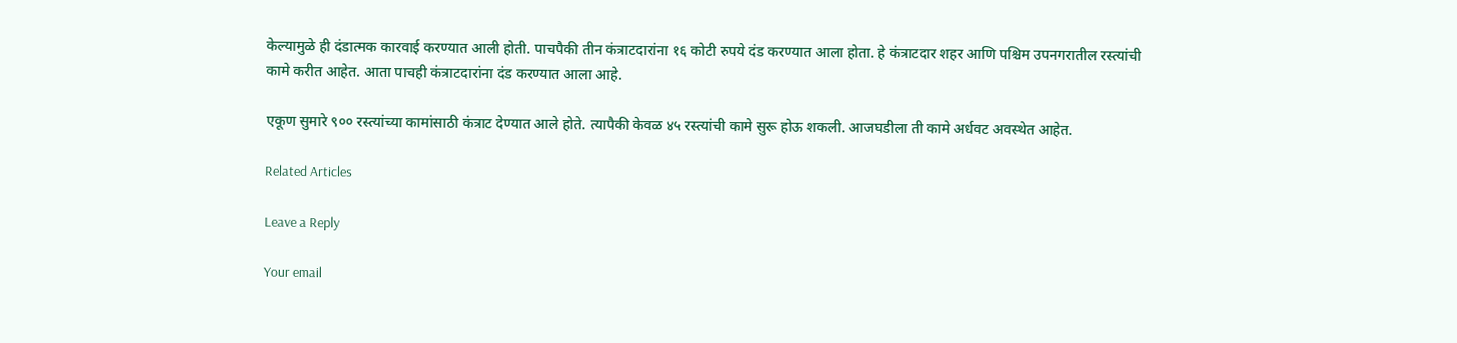केल्यामुळे ही दंडात्मक कारवाई करण्यात आली होती. पाचपैकी तीन कंत्राटदारांना १६ कोटी रुपये दंड करण्यात आला होता. हे कंत्राटदार शहर आणि पश्चिम उपनगरातील रस्त्यांची कामे करीत आहेत. आता पाचही कंत्राटदारांना दंड करण्यात आला आहे.

एकूण सुमारे ९०० रस्त्यांच्या कामांसाठी कंत्राट देण्यात आले होते. त्यापैकी केवळ ४५ रस्त्यांची कामे सुरू होऊ शकली. आजघडीला ती कामे अर्धवट अवस्थेत आहेत.

Related Articles

Leave a Reply

Your email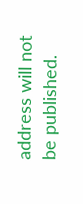address will not be published.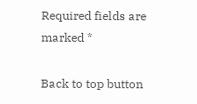Required fields are marked *

Back to top button